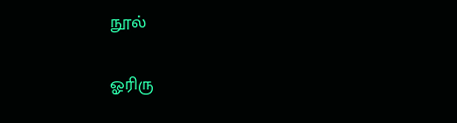நூல்

ஓரிரு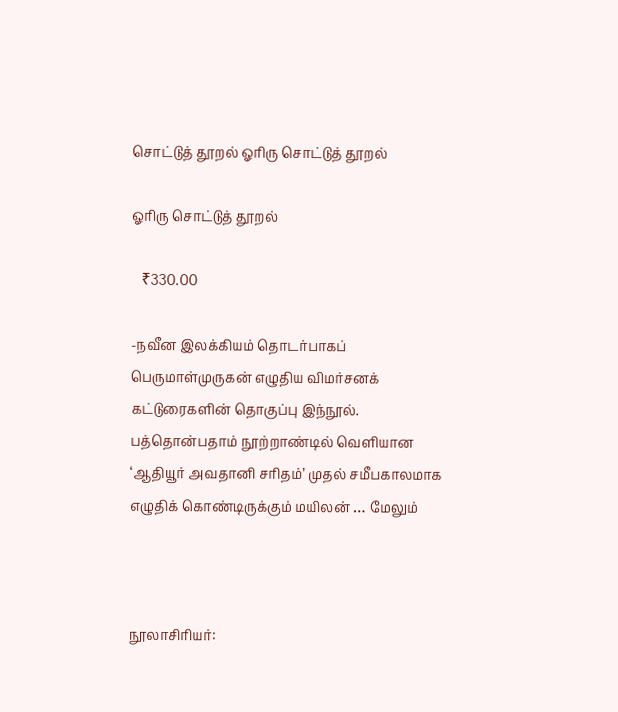சொட்டுத் தூறல் ஓரிரு சொட்டுத் தூறல்

ஓரிரு சொட்டுத் தூறல்

   ₹330.00

-நவீன இலக்கியம் தொடர்பாகப் பெருமாள்முருகன் எழுதிய விமர்சனக் கட்டுரைகளின் தொகுப்பு இந்நூல். பத்தொன்பதாம் நூற்றாண்டில் வெளியான ‘ஆதியூர் அவதானி சரிதம்’ முதல் சமீபகாலமாக எழுதிக் கொண்டிருக்கும் மயிலன் … மேலும்



நூலாசிரியர்: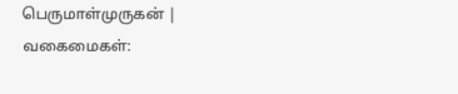பெருமாள்முருகன் |
வகைமைகள்: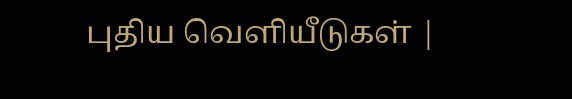புதிய வெளியீடுகள் |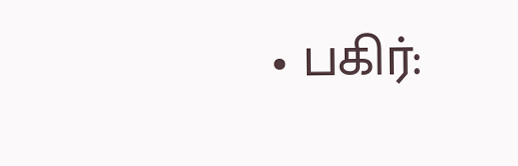• பகிர்: